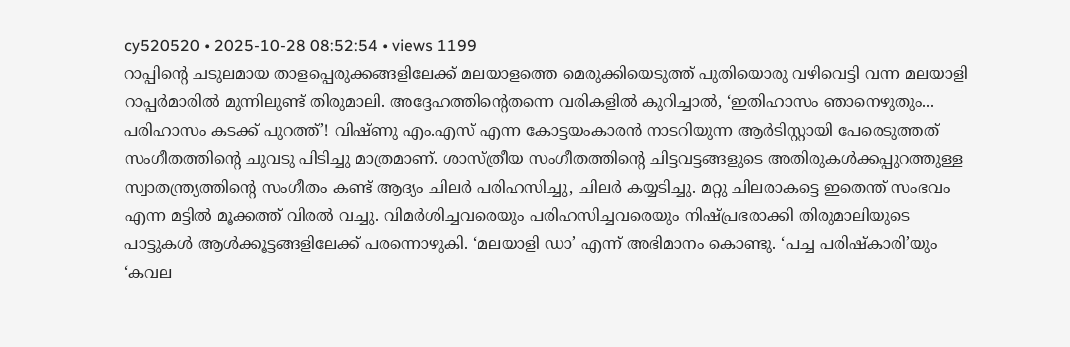cy520520 • 2025-10-28 08:52:54 • views 1199
റാപ്പിന്റെ ചടുലമായ താളപ്പെരുക്കങ്ങളിലേക്ക് മലയാളത്തെ മെരുക്കിയെടുത്ത് പുതിയൊരു വഴിവെട്ടി വന്ന മലയാളി റാപ്പർമാരിൽ മുന്നിലുണ്ട് തിരുമാലി. അദ്ദേഹത്തിന്റെതന്നെ വരികളിൽ കുറിച്ചാൽ, ‘ഇതിഹാസം ഞാനെഴുതും... പരിഹാസം കടക്ക് പുറത്ത്’! വിഷ്ണു എം.എസ് എന്ന കോട്ടയംകാരൻ നാടറിയുന്ന ആർടിസ്റ്റായി പേരെടുത്തത് സംഗീതത്തിന്റെ ചുവടു പിടിച്ചു മാത്രമാണ്. ശാസ്ത്രീയ സംഗീതത്തിന്റെ ചിട്ടവട്ടങ്ങളുടെ അതിരുകൾക്കപ്പുറത്തുള്ള സ്വാതന്ത്ര്യത്തിന്റെ സംഗീതം കണ്ട് ആദ്യം ചിലർ പരിഹസിച്ചു, ചിലർ കയ്യടിച്ചു. മറ്റു ചിലരാകട്ടെ ഇതെന്ത് സംഭവം എന്ന മട്ടിൽ മൂക്കത്ത് വിരൽ വച്ചു. വിമർശിച്ചവരെയും പരിഹസിച്ചവരെയും നിഷ്പ്രഭരാക്കി തിരുമാലിയുടെ പാട്ടുകൾ ആൾക്കൂട്ടങ്ങളിലേക്ക് പരന്നൊഴുകി. ‘മലയാളി ഡാ’ എന്ന് അഭിമാനം കൊണ്ടു. ‘പച്ച പരിഷ്കാരി’യും ‘കവല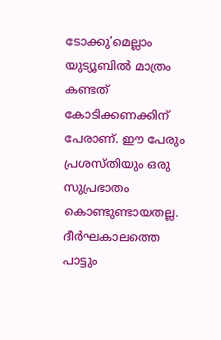ടോക്കു’മെല്ലാം യുട്യൂബിൽ മാത്രം കണ്ടത് കോടിക്കണക്കിന് പേരാണ്. ഈ പേരും പ്രശസ്തിയും ഒരു സുപ്രഭാതം കൊണ്ടുണ്ടായതല്ല. ദീർഘകാലത്തെ പാട്ടും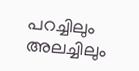പറച്ചിലും അലച്ചിലും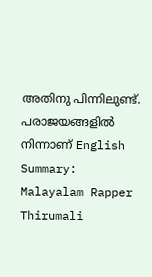അതിനു പിന്നിലുണ്ട്. പരാജയങ്ങളിൽ നിന്നാണ് English Summary:
Malayalam Rapper Thirumali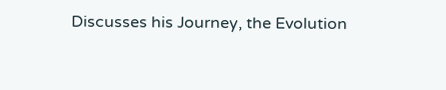Discusses his Journey, the Evolution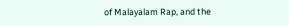of Malayalam Rap, and the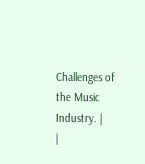Challenges of the Music Industry. |
|